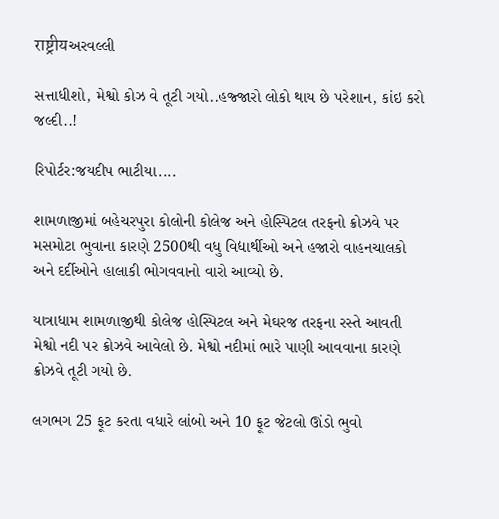राष्ट्रीयઅરવલ્લી

સત્તાધીશો, મેશ્વો કોઝ વે તૂટી ગયો..હજ્જારો લોકો થાય છે પરેશાન, કાંઇ કરો જલ્દી..!

રિપોર્ટર:જયદીપ ભાટીયા....

શામળાજીમાં બહેચરપુરા કોલોની કોલેજ અને હોસ્પિટલ તરફનો ક્રોઝવે પર મસમોટા ભુવાના કારણે 2500થી વધુ વિદ્યાર્થીઓ અને હજારો વાહનચાલકો અને દર્દીઓને હાલાકી ભોગવવાનો વારો આવ્યો છે.

યાત્રાધામ શામળાજીથી કોલેજ હોસ્પિટલ અને મેઘરજ તરફના રસ્તે આવતી મેશ્વો નદી પર ક્રોઝવે આવેલો છે. મેશ્વો નદીમાં ભારે પાણી આવવાના કારણે ક્રોઝવે તૂટી ગયો છે.

લગભગ 25 ફૂટ કરતા વધારે લાંબો અને 10 ફૂટ જેટલો ઊંડો ભુવો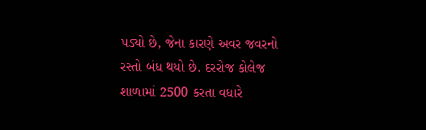પડ્યો છે, જેના કારણે અવર જવરનો રસ્તો બંધ થયો છે. દરરોજ કોલેજ શાળામાં 2500 કરતા વધારે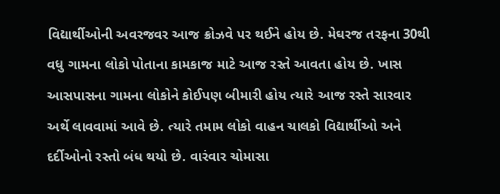વિદ્યાર્થીઓની અવરજવર આજ ક્રોઝવે પર થઈને હોય છે. મેઘરજ તરફના 30થી વધુ ગામના લોકો પોતાના કામકાજ માટે આજ રસ્તે આવતા હોય છે. ખાસ આસપાસના ગામના લોકોને કોઈપણ બીમારી હોય ત્યારે આજ રસ્તે સારવાર અર્થે લાવવામાં આવે છે. ત્યારે તમામ લોકો વાહન ચાલકો વિદ્યાર્થીઓ અને દર્દીઓનો રસ્તો બંધ થયો છે. વારંવાર ચોમાસા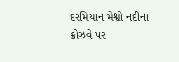દરમિયાન મેશ્વો નદીના ક્રોઝવે પર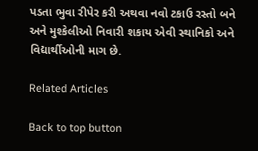પડતા ભુવા રીપેર કરી અથવા નવો ટકાઉ રસ્તો બને અને મુશ્કેલીઓ નિવારી શકાય એવી સ્થાનિકો અને વિદ્યાર્થીઓની માગ છે.

Related Articles

Back to top button